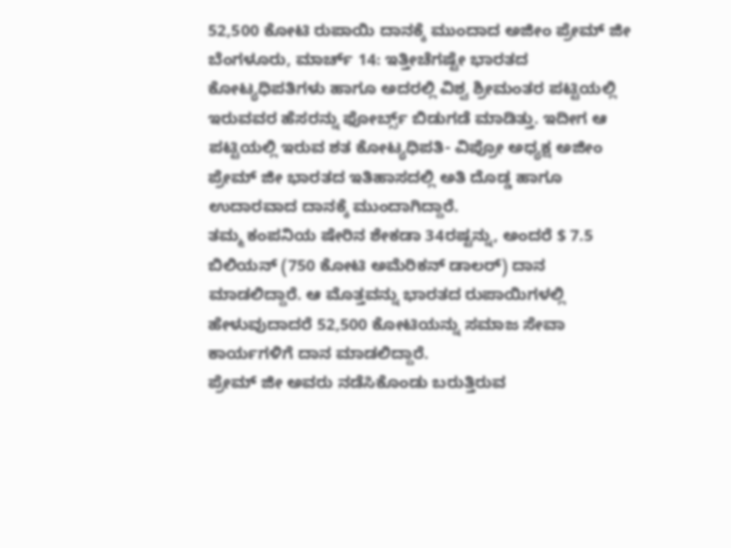52,500 ಕೋಟಿ ರುಪಾಯಿ ದಾನಕ್ಕೆ ಮುಂದಾದ ಅಜೀಂ ಪ್ರೇಮ್ ಜೀ
ಬೆಂಗಳೂರು, ಮಾರ್ಚ್ 14: ಇತ್ತೀಚೆಗಷ್ಟೇ ಭಾರತದ ಕೋಟ್ಯಧಿಪತಿಗಳು ಹಾಗೂ ಅದರಲ್ಲಿ ವಿಶ್ವ ಶ್ರೀಮಂತರ ಪಟ್ಟಿಯಲ್ಲಿ ಇರುವವರ ಹೆಸರನ್ನು ಫೋರ್ಬ್ಸ್ ಬಿಡುಗಡೆ ಮಾಡಿತ್ತು. ಇದೀಗ ಆ ಪಟ್ಟಿಯಲ್ಲಿ ಇರುವ ಶತ ಕೋಟ್ಯಧಿಪತಿ- ವಿಪ್ರೋ ಅಧ್ಯಕ್ಷ ಅಜೀಂ ಪ್ರೇಮ್ ಜೀ ಭಾರತದ ಇತಿಹಾಸದಲ್ಲಿ ಅತಿ ದೊಡ್ಡ ಹಾಗೂ ಉದಾರವಾದ ದಾನಕ್ಕೆ ಮುಂದಾಗಿದ್ದಾರೆ.
ತಮ್ಮ ಕಂಪನಿಯ ಷೇರಿನ ಶೇಕಡಾ 34ರಷ್ಟನ್ನು, ಅಂದರೆ $ 7.5 ಬಿಲಿಯನ್ (750 ಕೋಟಿ ಅಮೆರಿಕನ್ ಡಾಲರ್) ದಾನ ಮಾಡಲಿದ್ದಾರೆ. ಆ ಮೊತ್ತವನ್ನು ಭಾರತದ ರುಪಾಯಿಗಳಲ್ಲಿ ಹೇಳುವುದಾದರೆ 52,500 ಕೋಟಿಯನ್ನು ಸಮಾಜ ಸೇವಾ ಕಾರ್ಯಗಳಿಗೆ ದಾನ ಮಾಡಲಿದ್ದಾರೆ.
ಪ್ರೇಮ್ ಜೀ ಅವರು ನಡೆಸಿಕೊಂಡು ಬರುತ್ತಿರುವ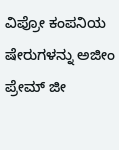ವಿಪ್ರೋ ಕಂಪನಿಯ ಷೇರುಗಳನ್ನು ಅಜೀಂ ಪ್ರೇಮ್ ಜೀ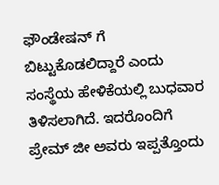ಫೌಂಡೇಷನ್ ಗೆ ಬಿಟ್ಟುಕೊಡಲಿದ್ದಾರೆ ಎಂದು ಸಂಸ್ಥೆಯ ಹೇಳಿಕೆಯಲ್ಲಿ ಬುಧವಾರ ತಿಳಿಸಲಾಗಿದೆ. ಇದರೊಂದಿಗೆ ಪ್ರೇಮ್ ಜೀ ಅವರು ಇಪ್ಪತ್ತೊಂದು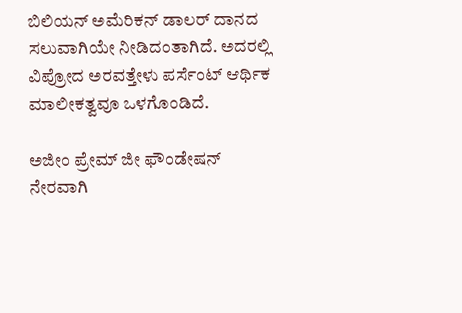ಬಿಲಿಯನ್ ಅಮೆರಿಕನ್ ಡಾಲರ್ ದಾನದ ಸಲುವಾಗಿಯೇ ನೀಡಿದಂತಾಗಿದೆ. ಅದರಲ್ಲಿ ವಿಪ್ರೋದ ಅರವತ್ತೇಳು ಪರ್ಸೆಂಟ್ ಆರ್ಥಿಕ ಮಾಲೀಕತ್ವವೂ ಒಳಗೊಂಡಿದೆ.

ಅಜೀಂ ಪ್ರೇಮ್ ಜೀ ಫೌಂಡೇಷನ್ ನೇರವಾಗಿ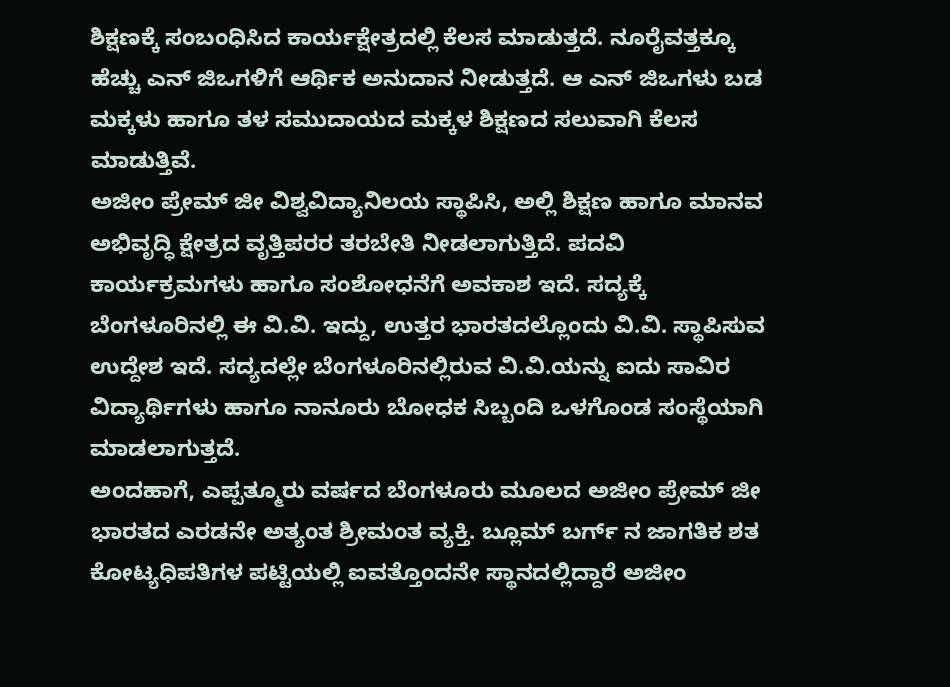ಶಿಕ್ಷಣಕ್ಕೆ ಸಂಬಂಧಿಸಿದ ಕಾರ್ಯಕ್ಷೇತ್ರದಲ್ಲಿ ಕೆಲಸ ಮಾಡುತ್ತದೆ. ನೂರೈವತ್ತಕ್ಕೂ ಹೆಚ್ಚು ಎನ್ ಜಿಒಗಳಿಗೆ ಆರ್ಥಿಕ ಅನುದಾನ ನೀಡುತ್ತದೆ. ಆ ಎನ್ ಜಿಒಗಳು ಬಡ ಮಕ್ಕಳು ಹಾಗೂ ತಳ ಸಮುದಾಯದ ಮಕ್ಕಳ ಶಿಕ್ಷಣದ ಸಲುವಾಗಿ ಕೆಲಸ ಮಾಡುತ್ತಿವೆ.
ಅಜೀಂ ಪ್ರೇಮ್ ಜೀ ವಿಶ್ವವಿದ್ಯಾನಿಲಯ ಸ್ಥಾಪಿಸಿ, ಅಲ್ಲಿ ಶಿಕ್ಷಣ ಹಾಗೂ ಮಾನವ ಅಭಿವೃದ್ಧಿ ಕ್ಷೇತ್ರದ ವೃತ್ತಿಪರರ ತರಬೇತಿ ನೀಡಲಾಗುತ್ತಿದೆ. ಪದವಿ ಕಾರ್ಯಕ್ರಮಗಳು ಹಾಗೂ ಸಂಶೋಧನೆಗೆ ಅವಕಾಶ ಇದೆ. ಸದ್ಯಕ್ಕೆ ಬೆಂಗಳೂರಿನಲ್ಲಿ ಈ ವಿ.ವಿ. ಇದ್ದು, ಉತ್ತರ ಭಾರತದಲ್ಲೊಂದು ವಿ.ವಿ. ಸ್ಥಾಪಿಸುವ ಉದ್ದೇಶ ಇದೆ. ಸದ್ಯದಲ್ಲೇ ಬೆಂಗಳೂರಿನಲ್ಲಿರುವ ವಿ.ವಿ.ಯನ್ನು ಐದು ಸಾವಿರ ವಿದ್ಯಾರ್ಥಿಗಳು ಹಾಗೂ ನಾನೂರು ಬೋಧಕ ಸಿಬ್ಬಂದಿ ಒಳಗೊಂಡ ಸಂಸ್ಥೆಯಾಗಿ ಮಾಡಲಾಗುತ್ತದೆ.
ಅಂದಹಾಗೆ, ಎಪ್ಪತ್ಮೂರು ವರ್ಷದ ಬೆಂಗಳೂರು ಮೂಲದ ಅಜೀಂ ಪ್ರೇಮ್ ಜೀ ಭಾರತದ ಎರಡನೇ ಅತ್ಯಂತ ಶ್ರೀಮಂತ ವ್ಯಕ್ತಿ. ಬ್ಲೂಮ್ ಬರ್ಗ್ ನ ಜಾಗತಿಕ ಶತ ಕೋಟ್ಯಧಿಪತಿಗಳ ಪಟ್ಟಿಯಲ್ಲಿ ಐವತ್ತೊಂದನೇ ಸ್ಥಾನದಲ್ಲಿದ್ದಾರೆ ಅಜೀಂ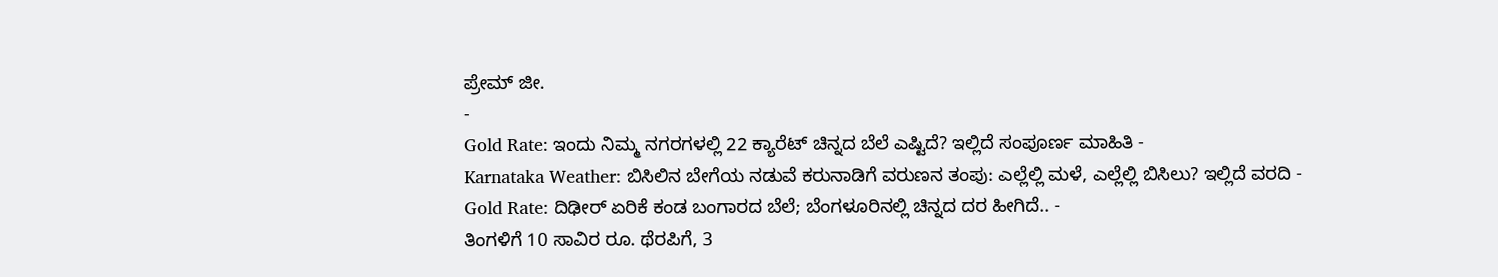ಪ್ರೇಮ್ ಜೀ.
-
Gold Rate: ಇಂದು ನಿಮ್ಮ ನಗರಗಳಲ್ಲಿ 22 ಕ್ಯಾರೆಟ್ ಚಿನ್ನದ ಬೆಲೆ ಎಷ್ಟಿದೆ? ಇಲ್ಲಿದೆ ಸಂಪೂರ್ಣ ಮಾಹಿತಿ -
Karnataka Weather: ಬಿಸಿಲಿನ ಬೇಗೆಯ ನಡುವೆ ಕರುನಾಡಿಗೆ ವರುಣನ ತಂಪು: ಎಲ್ಲೆಲ್ಲಿ ಮಳೆ, ಎಲ್ಲೆಲ್ಲಿ ಬಿಸಿಲು? ಇಲ್ಲಿದೆ ವರದಿ -
Gold Rate: ದಿಢೀರ್ ಏರಿಕೆ ಕಂಡ ಬಂಗಾರದ ಬೆಲೆ; ಬೆಂಗಳೂರಿನಲ್ಲಿ ಚಿನ್ನದ ದರ ಹೀಗಿದೆ.. -
ತಿಂಗಳಿಗೆ 10 ಸಾವಿರ ರೂ. ಥೆರಪಿಗೆ, 3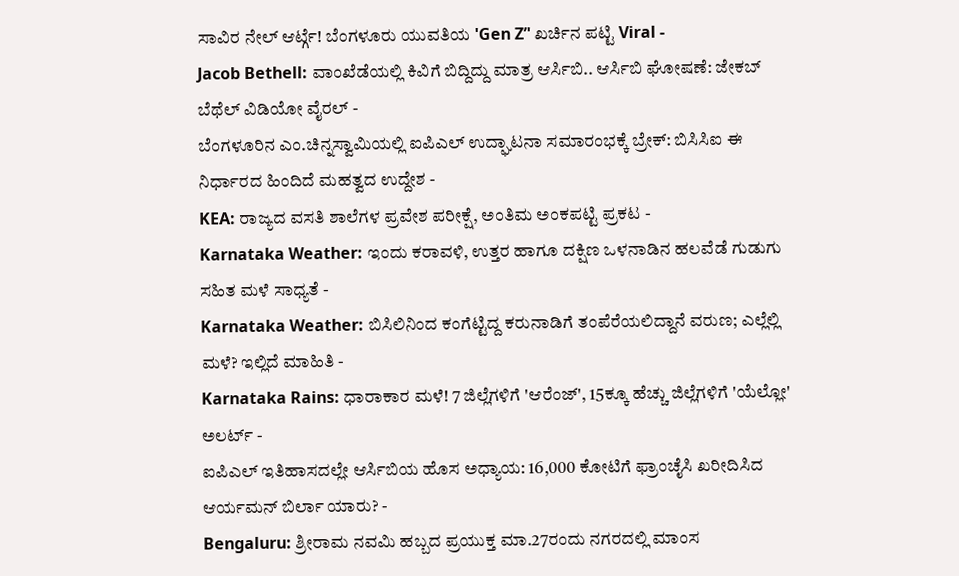ಸಾವಿರ ನೇಲ್ ಆರ್ಟ್ಗೆ! ಬೆಂಗಳೂರು ಯುವತಿಯ 'Gen Z’' ಖರ್ಚಿನ ಪಟ್ಟಿ Viral -
Jacob Bethell: ವಾಂಖೆಡೆಯಲ್ಲಿ ಕಿವಿಗೆ ಬಿದ್ದಿದ್ದು ಮಾತ್ರ ಆರ್ಸಿಬಿ.. ಆರ್ಸಿಬಿ ಘೋಷಣೆ: ಜೇಕಬ್ ಬೆಥೆಲ್ ವಿಡಿಯೋ ವೈರಲ್ -
ಬೆಂಗಳೂರಿನ ಎಂ.ಚಿನ್ನಸ್ವಾಮಿಯಲ್ಲಿ ಐಪಿಎಲ್ ಉದ್ಘಾಟನಾ ಸಮಾರಂಭಕ್ಕೆ ಬ್ರೇಕ್: ಬಿಸಿಸಿಐ ಈ ನಿರ್ಧಾರದ ಹಿಂದಿದೆ ಮಹತ್ವದ ಉದ್ದೇಶ -
KEA: ರಾಜ್ಯದ ವಸತಿ ಶಾಲೆಗಳ ಪ್ರವೇಶ ಪರೀಕ್ಷೆ, ಅಂತಿಮ ಅಂಕಪಟ್ಟಿ ಪ್ರಕಟ -
Karnataka Weather: ಇಂದು ಕರಾವಳಿ, ಉತ್ತರ ಹಾಗೂ ದಕ್ಷಿಣ ಒಳನಾಡಿನ ಹಲವೆಡೆ ಗುಡುಗು ಸಹಿತ ಮಳೆ ಸಾಧ್ಯತೆ -
Karnataka Weather: ಬಿಸಿಲಿನಿಂದ ಕಂಗೆಟ್ಟಿದ್ದ ಕರುನಾಡಿಗೆ ತಂಪೆರೆಯಲಿದ್ದಾನೆ ವರುಣ; ಎಲ್ಲೆಲ್ಲಿ ಮಳೆ? ಇಲ್ಲಿದೆ ಮಾಹಿತಿ -
Karnataka Rains: ಧಾರಾಕಾರ ಮಳೆ! 7 ಜಿಲ್ಲೆಗಳಿಗೆ 'ಆರೆಂಜ್', 15ಕ್ಕೂ ಹೆಚ್ಚು ಜಿಲ್ಲೆಗಳಿಗೆ 'ಯೆಲ್ಲೋ' ಅಲರ್ಟ್ -
ಐಪಿಎಲ್ ಇತಿಹಾಸದಲ್ಲೇ ಆರ್ಸಿಬಿಯ ಹೊಸ ಅಧ್ಯಾಯ: 16,000 ಕೋಟಿಗೆ ಫ್ರಾಂಚೈಸಿ ಖರೀದಿಸಿದ ಆರ್ಯಮನ್ ಬಿರ್ಲಾ ಯಾರು? -
Bengaluru: ಶ್ರೀರಾಮ ನವಮಿ ಹಬ್ಬದ ಪ್ರಯುಕ್ತ ಮಾ.27ರಂದು ನಗರದಲ್ಲಿ ಮಾಂಸ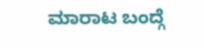ಮಾರಾಟ ಬಂದ್ಗೆ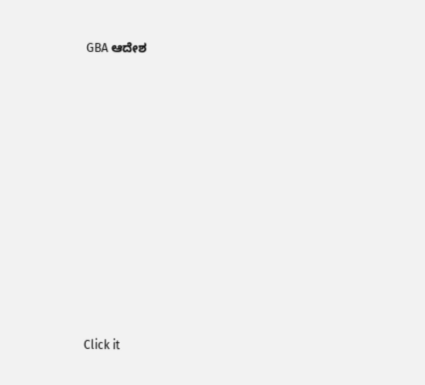GBA ಆದೇಶ











Click it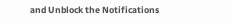and Unblock the Notifications